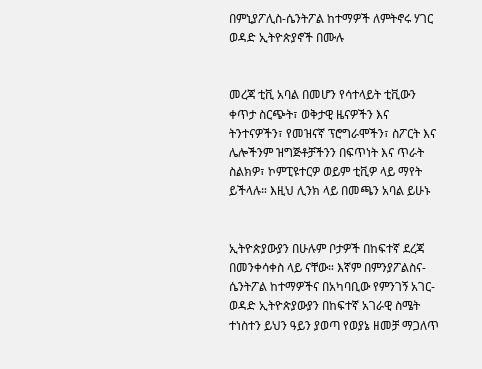በምኒያፖሊስ-ሴንትፖል ከተማዎች ለምትኖሩ ሃገር ወዳድ ኢትዮጵያኖች በሙሉ


መረጃ ቲቪ አባል በመሆን የሳተላይት ቲቪውን ቀጥታ ስርጭት፣ ወቅታዊ ዜናዎችን እና ትንተናዎችን፣ የመዝናኛ ፕሮግራሞችን፣ ስፖርት እና ሌሎችንም ዝግጅቶቻችንን በፍጥነት እና ጥራት ስልክዎ፣ ኮምፒዩተርዎ ወይም ቲቪዎ ላይ ማየት ይችላሉ። እዚህ ሊንክ ላይ በመጫን አባል ይሁኑ


ኢትዮጵያውያን በሁሉም ቦታዎች በከፍተኛ ደረጃ በመንቀሳቀስ ላይ ናቸው። እኛም በምንያፖልስና- ሴንትፖል ከተማዎችና በአካባቢው የምንገኝ አገር-ወዳድ ኢትዮጵያውያን በከፍተኛ አገራዊ ስሜት ተነስተን ይህን ዓይን ያወጣ የወያኔ ዘመቻ ማጋለጥ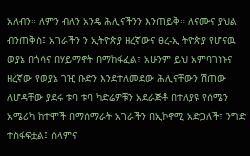አለብን። ለምን ብለን አንዴ ሕሊናችንን እንጠይቅ። ለናሙና ያህል ብንጠቅስ፤ አገራችን ን ኢትዮጵያ ዘረኛውና ፀረ-ኢ ትዮጵያ የሆናዉ ወያኔ በጎሳና በሃይማኖት በማከፋፈል፣ አሁንም ይህ አምባገነኑና ዘረኛው የወያኔ ገዢ ቡድን እንደተለመደው ሕሊናቸውን ሽጠው ለሆዳቸው ያደሩ ቱባ ቱባ ካድሬዎቹን አደራጅቶ በተለያዩ የሰሜን አሜሪካ ከተሞች በማሰማራት አገራችን በኢኮኖሚ አድጋለች፣ ንግድ ተስፋፍቷል፤ ሰላምና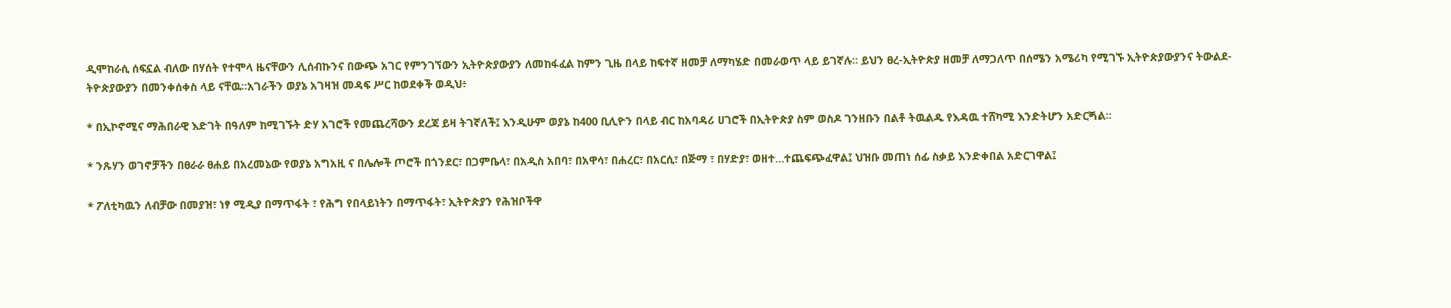ዲሞከራሲ ሰፍኗል ብለው በሃሰት የተሞላ ዜናቸውን ሊሰብኩንና በውጭ አገር የምንገኘውን ኢትዮጵያውያን ለመከፋፈል ከምን ጊዜ በላይ ከፍተኛ ዘመቻ ለማካሄድ በመራወጥ ላይ ይገኛሉ። ይህን ፀረ-ኢትዮጵያ ዘመቻ ለማጋለጥ በሰሜን አሜሪካ የሚገኙ ኢትዮጵያውያንና ትውልደ-ትዮጵያውያን በመንቀሰቀስ ላይ ናቸዉ።አገራችን ወያኔ አገዛዝ መዳፍ ሥር ከወደቀች ወዲህ፥

* በኢኮኖሚና ማሕበራዊ እድገት በዓለም ከሚገኙት ድሃ አገሮች የመጨረሻውን ደረጃ ይዛ ትገኛለች፤ እንዲሁም ወያኔ ከ400 ቢሊዮን በላይ ብር ከአባዳሪ ሀገሮች በኢትዮጵያ ስም ወስዶ ገንዘቡን በልቶ ትዉልዱ የእዳዉ ተሸካሚ እንድትሆን አድርጝል።

* ንጹሃን ወገኖቻችን በፀራራ ፀሐይ በአረመኔው የወያኔ አግአዚ ና በሌሎች ጦሮች በጎንደር፣ በጋምቤላ፣ በአዲስ አበባ፣ በአዋሳ፣ በሐረር፣ በአርሲ፣ በጅማ ፣ በሃድያ፣ ወዘተ…ተጨፍጭፈዋል፤ ህዝቡ መጠነ ሰፊ ስቃይ እንድቀበል አድርገዋል፤

* ፖለቲካዉን ለብቻው በመያዝ፣ ነፃ ሚዲያ በማጥፋት ፣ የሕግ የበላይነትን በማጥፋት፣ ኢትዮጵያን የሕዝቦችዋ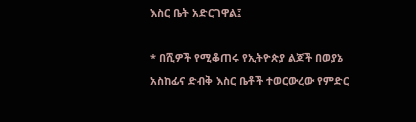እስር ቤት አድርገዋል፤

* በሺዎች የሚቆጠሩ የኢትዮጵያ ልጆች በወያኔ አስከፊና ድብቅ እስር ቤቶች ተወርውረው የምድር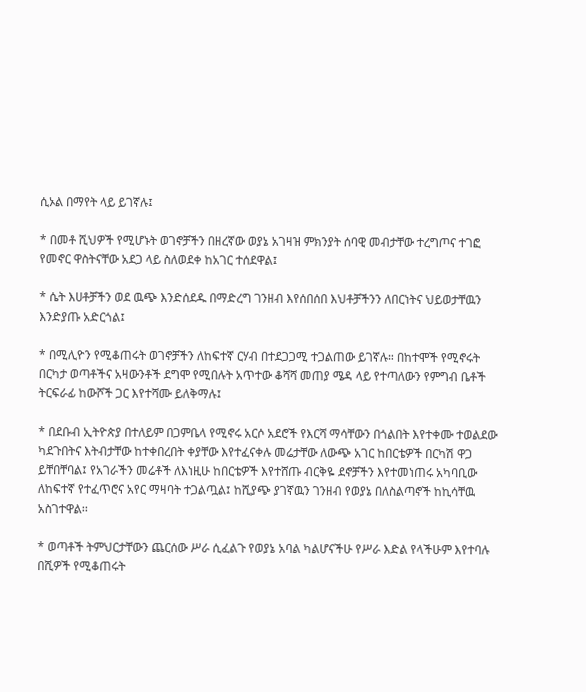ሲኦል በማየት ላይ ይገኛሉ፤

* በመቶ ሺህዎች የሚሆኑት ወገኖቻችን በዘረኛው ወያኔ አገዛዝ ምክንያት ሰባዊ መብታቸው ተረግጦና ተገፎ የመኖር ዋስትናቸው አደጋ ላይ ስለወደቀ ከአገር ተሰደዋል፤

* ሴት እሀቶቻችን ወደ ዉጭ እንድሰደዱ በማድረግ ገንዘብ እየሰበሰበ እህቶቻችንን ለበርነትና ህይወታቸዉን እንድያጡ አድርጎል፤

* በሚሊዮን የሚቆጠሩት ወገኖቻችን ለከፍተኛ ርሃብ በተደጋጋሚ ተጋልጠው ይገኛሉ። በከተሞች የሚኖሩት በርካታ ወጣቶችና አዛውንቶች ደግሞ የሚበሉት አጥተው ቆሻሻ መጠያ ሜዳ ላይ የተጣለውን የምግብ ቤቶች ትርፍራፊ ከውሾች ጋር እየተሻሙ ይለቅማሉ፤

* በደቡብ ኢትዮጵያ በተለይም በጋምቤላ የሚኖሩ አርሶ አደሮች የእርሻ ማሳቸውን በጎልበት እየተቀሙ ተወልደው ካደጉበትና እትብታቸው ከተቀበረበት ቀያቸው እየተፈናቀሉ መሬታቸው ለውጭ አገር ከበርቴዎች በርካሽ ዋጋ ይቸበቸባል፤ የአገራችን መሬቶች ለእነዚሁ ከበርቴዎች እየተሸጡ ብርቅዬ ደኖቻችን እየተመነጠሩ አካባቢው ለከፍተኛ የተፈጥሮና አየር ማዛባት ተጋልጧል፤ ከሺያጭ ያገኛዉን ገንዘብ የወያኔ በለስልጣኖች ከኪሳቸዉ አስገተዋል፡፡

* ወጣቶች ትምህርታቸውን ጨርሰው ሥራ ሲፈልጉ የወያኔ አባል ካልሆናችሁ የሥራ እድል የላችሁም እየተባሉ በሺዎች የሚቆጠሩት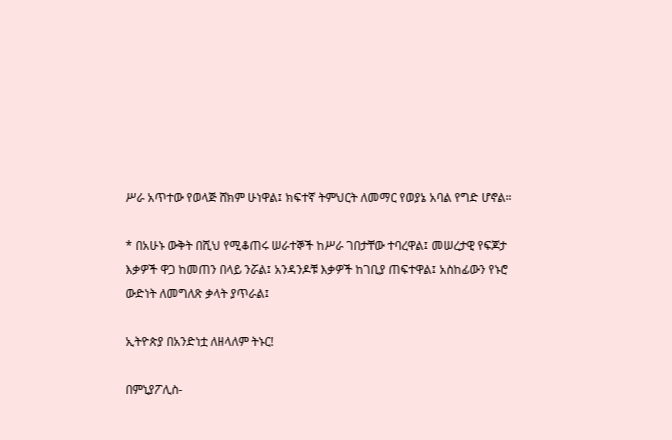ሥራ አጥተው የወላጅ ሸክም ሁነዋል፤ ክፍተኛ ትምህርት ለመማር የወያኔ አባል የግድ ሆኖል።

* በአሁኑ ውቅት በሺህ የሚቆጠሩ ሠራተኞች ከሥራ ገበታቸው ተባረዋል፤ መሠረታዊ የፍጆታ እቃዎች ዋጋ ከመጠን በላይ ንሯል፤ አንዳንዶቹ እቃዎች ከገቢያ ጠፍተዋል፤ አስከፊውን የኑሮ ውድነት ለመግለጽ ቃላት ያጥራል፤

ኢትዮጵያ በአንድነቷ ለዘላለም ትኑር!

በምኒያፖሊስ-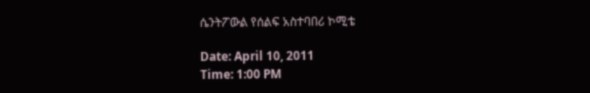ሴንትፖውል የሰልፍ አስተባበሪ ኮሚቴ

Date: April 10, 2011
Time: 1:00 PM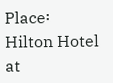Place፡ Hilton Hotel at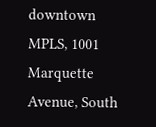downtown MPLS, 1001 Marquette Avenue, South